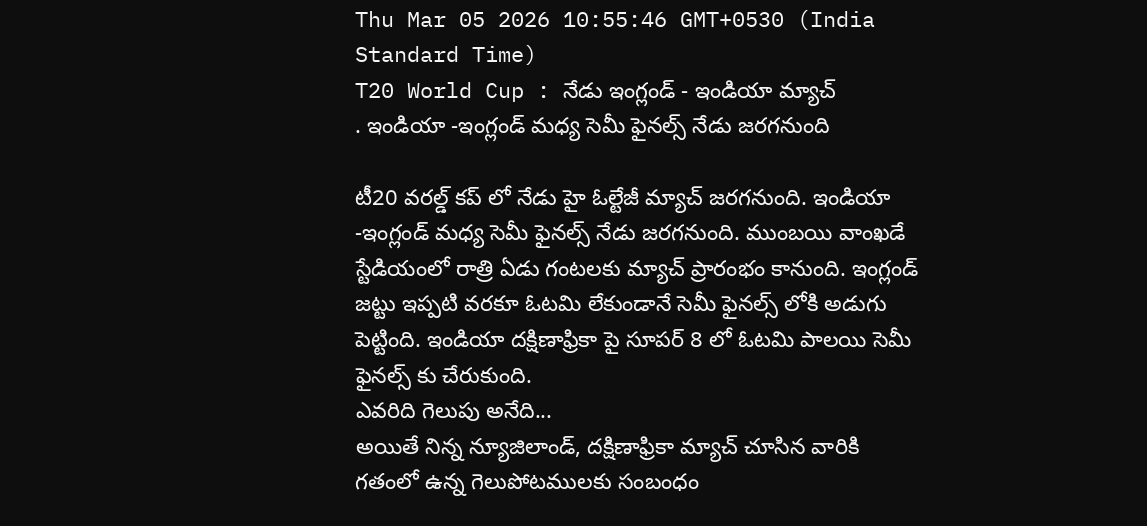Thu Mar 05 2026 10:55:46 GMT+0530 (India Standard Time)
T20 World Cup : నేడు ఇంగ్లండ్ - ఇండియా మ్యాచ్
. ఇండియా -ఇంగ్లండ్ మధ్య సెమీ ఫైనల్స్ నేడు జరగనుంది

టీ20 వరల్డ్ కప్ లో నేడు హై ఓల్టేజీ మ్యాచ్ జరగనుంది. ఇండియా -ఇంగ్లండ్ మధ్య సెమీ ఫైనల్స్ నేడు జరగనుంది. ముంబయి వాంఖడే స్టేడియంలో రాత్రి ఏడు గంటలకు మ్యాచ్ ప్రారంభం కానుంది. ఇంగ్లండ్ జట్టు ఇప్పటి వరకూ ఓటమి లేకుండానే సెమీ ఫైనల్స్ లోకి అడుగు పెట్టింది. ఇండియా దక్షిణాఫ్రికా పై సూపర్ 8 లో ఓటమి పాలయి సెమీ ఫైనల్స్ కు చేరుకుంది.
ఎవరిది గెలుపు అనేది...
అయితే నిన్న న్యూజిలాండ్, దక్షిణాఫ్రికా మ్యాచ్ చూసిన వారికి గతంలో ఉన్న గెలుపోటములకు సంబంధం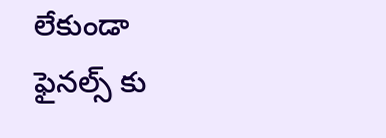లేకుండా ఫైనల్స్ కు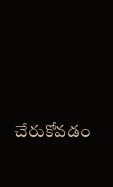చేరుకోవడం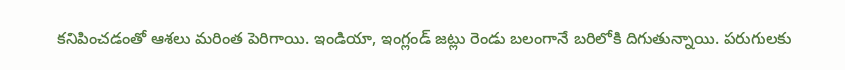కనిపించడంతో ఆశలు మరింత పెరిగాయి. ఇండియా, ఇంగ్లండ్ జట్లు రెండు బలంగానే బరిలోకి దిగుతున్నాయి. పరుగులకు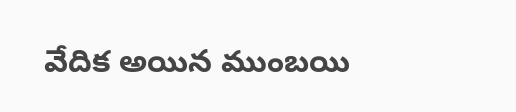వేదిక అయిన ముంబయి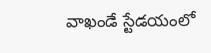వాఖండే స్టేడయంలో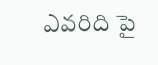ఎవరిది పై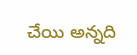చేయి అన్నది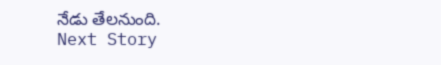నేడు తేలనుంది.
Next Story